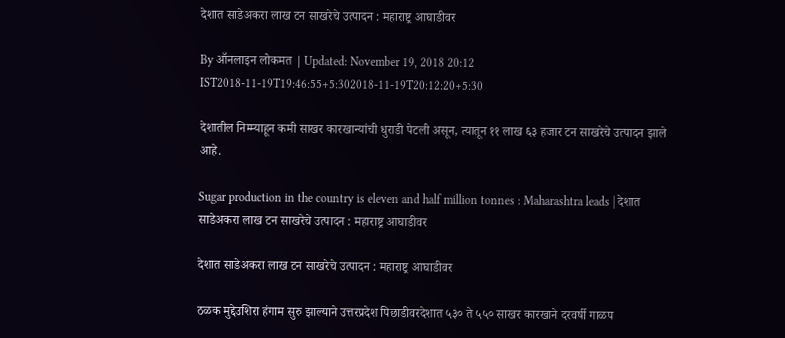देशात साडेअकरा लाख टन साखरेचे उत्पादन : महाराष्ट्र आघाडीवर

By ऑनलाइन लोकमत | Updated: November 19, 2018 20:12 IST2018-11-19T19:46:55+5:302018-11-19T20:12:20+5:30

देशातील निम्म्याहून कमी साखर कारखान्यांची धुराडी पेटली असून, त्यातून ११ लाख ६३ हजार टन साखरेचे उत्पादन झाले आहे.

Sugar production in the country is eleven and half million tonnes : Maharashtra leads | देशात साडेअकरा लाख टन साखरेचे उत्पादन : महाराष्ट्र आघाडीवर

देशात साडेअकरा लाख टन साखरेचे उत्पादन : महाराष्ट्र आघाडीवर

ठळक मुद्देउशिरा हंगाम सुरु झाल्याने उत्तरप्रदेश पिछाडीवरदेशात ५३० ते ५५० साखर कारखाने दरवर्षी गाळप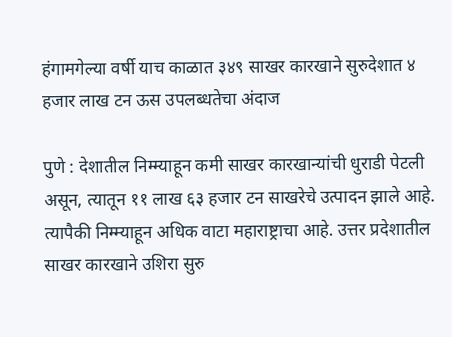हंगामगेल्या वर्षी याच काळात ३४९ साखर कारखाने सुरुदेशात ४ हजार लाख टन ऊस उपलब्धतेचा अंदाज

पुणे : देशातील निम्म्याहून कमी साखर कारखान्यांची धुराडी पेटली असून, त्यातून ११ लाख ६३ हजार टन साखरेचे उत्पादन झाले आहे. त्यापैकी निम्म्याहून अधिक वाटा महाराष्ट्राचा आहे. उत्तर प्रदेशातील साखर कारखाने उशिरा सुरु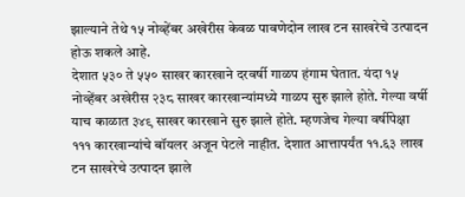झाल्याने तेथे १५ नोव्हेंबर अखेरीस केवळ पावणेदोन लाख टन साखरेचे उत्पादन होऊ शकले आहे.
देशात ५३० ते ५५० साखर कारखाने दरवर्षी गाळप हंगाम घेतात. यंदा १५ नोव्हेंबर अखेरीस २३८ साखर कारखान्यांमध्ये गाळप सुरु झाले होते. गेल्या वर्षी याच काळात ३४९ साखर कारखाने सुरु झाले होते. म्हणजेच गेल्या वर्षीपेक्षा १११ कारखान्यांचे बॉयलर अजून पेटले नाहीत. देशात आत्तापर्यंत ११.६३ लाख टन साखरेचे उत्पादन झाले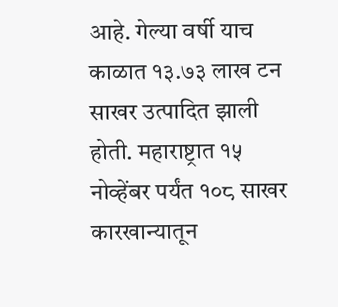आहे. गेल्या वर्षी याच काळात १३.७३ लाख टन साखर उत्पादित झाली होती. महाराष्ट्रात १५ नोव्हेंबर पर्यंत १०८ साखर कारखान्यातून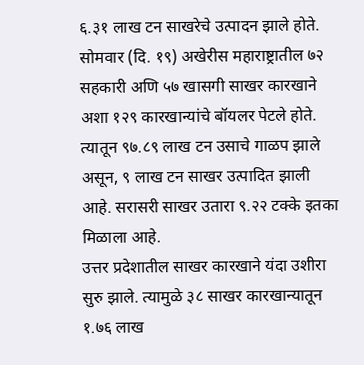६.३१ लाख टन साखरेचे उत्पादन झाले होते. सोमवार (दि. १९) अखेरीस महाराष्ट्रातील ७२ सहकारी अणि ५७ खासगी साखर कारखाने अशा १२९ कारखान्यांचे बॉयलर पेटले होते. त्यातून ९७.८९ लाख टन उसाचे गाळप झाले असून, ९ लाख टन साखर उत्पादित झाली आहे. सरासरी साखर उतारा ९.२२ टक्के इतका मिळाला आहे.
उत्तर प्रदेशातील साखर कारखाने यंदा उशीरा सुरु झाले. त्यामुळे ३८ साखर कारखान्यातून १.७६ लाख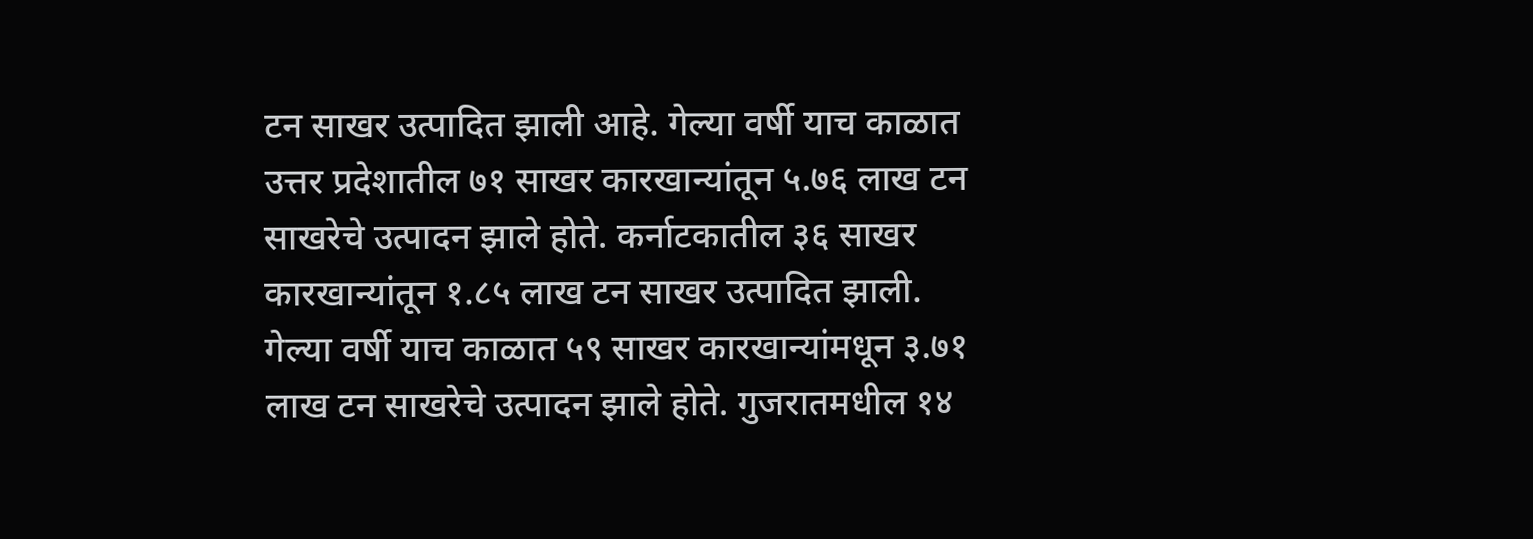टन साखर उत्पादित झाली आहे. गेल्या वर्षी याच काळात उत्तर प्रदेशातील ७१ साखर कारखान्यांतून ५.७६ लाख टन साखरेचे उत्पादन झाले होते. कर्नाटकातील ३६ साखर कारखान्यांतून १.८५ लाख टन साखर उत्पादित झाली. गेल्या वर्षी याच काळात ५९ साखर कारखान्यांमधून ३.७१ लाख टन साखरेचे उत्पादन झाले होते. गुजरातमधील १४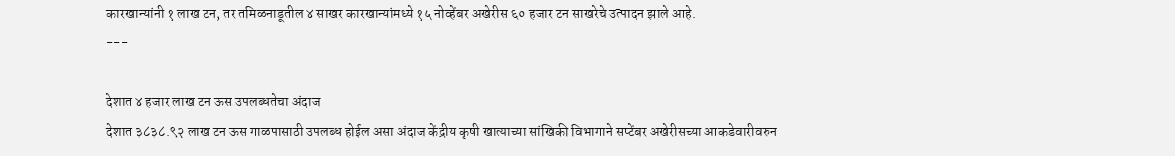कारखान्यांनी १ लाख टन, तर तमिळनाडूतील ४ साखर कारखान्यांमध्ये १५ नोव्हेंबर अखेरीस ६० हजार टन साखरेचे उत्पादन झाले आहे.
---

देशात ४ हजार लाख टन ऊस उपलब्धतेचा अंदाज
देशात ३८३८.९२ लाख टन ऊस गाळपासाठी उपलब्ध होईल असा अंदाज केंद्रीय कृषी खात्याच्या सांखिकी विभागाने सप्टेंबर अखेरीसच्या आकडेवारीवरुन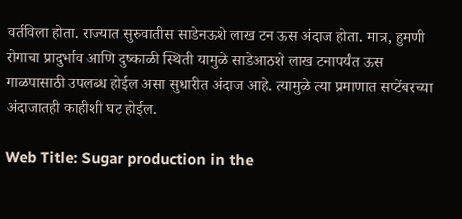वर्तविला होता. राज्यात सुरुवातीस साडेनऊशे लाख टन ऊस अंदाज होता. मात्र, हुमणी रोगाचा प्रादुर्भाव आणि दुष्काळी स्थिती यामुळे साडेआठशे लाख टनापर्यंत ऊस गाळपासाठी उपलब्ध होईल असा सुधारीत अंदाज आहे. त्यामुळे त्या प्रमाणात सप्टेंबरच्या अंदाजातही काहीशी घट होईल.

Web Title: Sugar production in the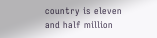country is eleven and half million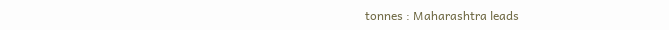tonnes : Maharashtra leads